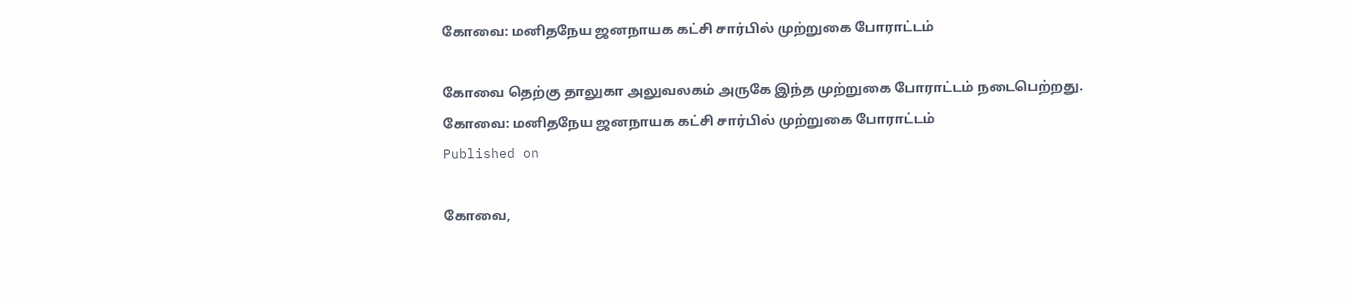கோவை: மனிதநேய ஜனநாயக கட்சி சார்பில் முற்றுகை போராட்டம்

கோவை தெற்கு தாலுகா அலுவலகம் அருகே இந்த முற்றுகை போராட்டம் நடைபெற்றது.
கோவை: மனிதநேய ஜனநாயக கட்சி சார்பில் முற்றுகை போராட்டம்
Published on

கோவை,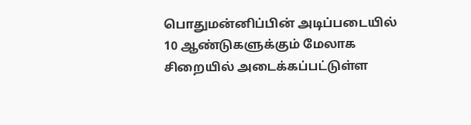பொதுமன்னிப்பின் அடிப்படையில் 10 ஆண்டுகளுக்கும் மேலாக சிறையில் அடைக்கப்பட்டுள்ள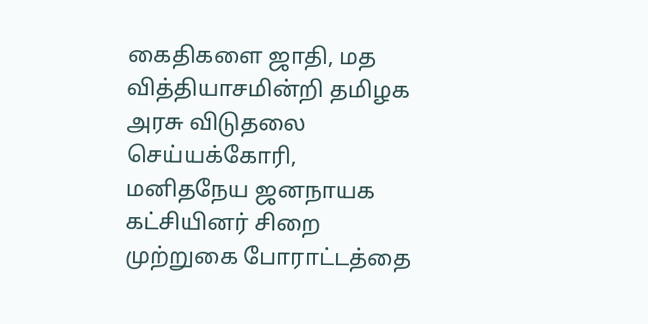கைதிகளை ஜாதி, மத வித்தியாசமின்றி தமிழக அரசு விடுதலை செய்யக்கோரி, மனிதநேய ஜனநாயக கட்சியினர் சிறை முற்றுகை போராட்டத்தை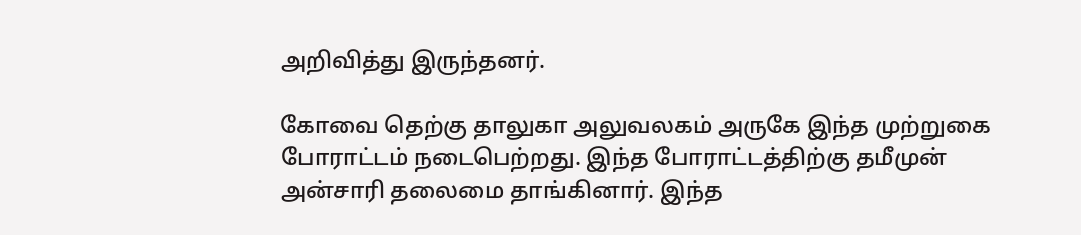அறிவித்து இருந்தனர்.

கோவை தெற்கு தாலுகா அலுவலகம் அருகே இந்த முற்றுகை போராட்டம் நடைபெற்றது. இந்த போராட்டத்திற்கு தமீமுன் அன்சாரி தலைமை தாங்கினார். இந்த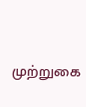முற்றுகை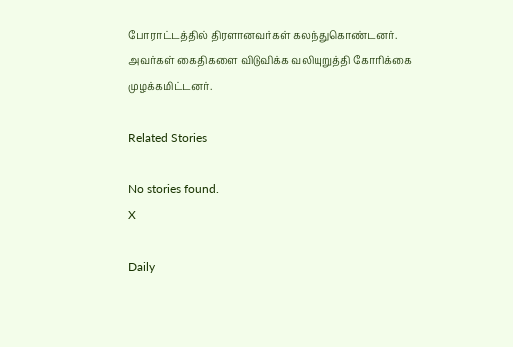போராட்டத்தில் திரளானவர்கள் கலந்துகொண்டனர். அவர்கள் கைதிகளை விடுவிக்க வலியுறுத்தி கோரிக்கை முழக்கமிட்டனர்.

Related Stories

No stories found.
X

Daily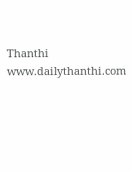Thanthi
www.dailythanthi.com